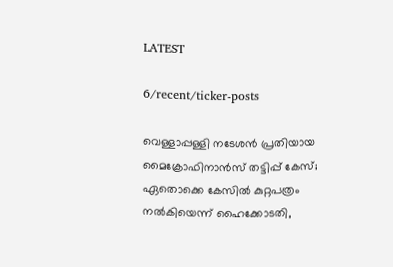LATEST

6/recent/ticker-posts

വെള്ളാപ്പള്ളി നടേശൻ പ്രതിയായ മൈക്രോഫിനാന്‍സ് തട്ടിപ്പ് കേസ്; ഏതൊക്കെ കേസില്‍ കുറ്റപത്രം നല്‍കിയെന്ന് ഹൈക്കോടതി,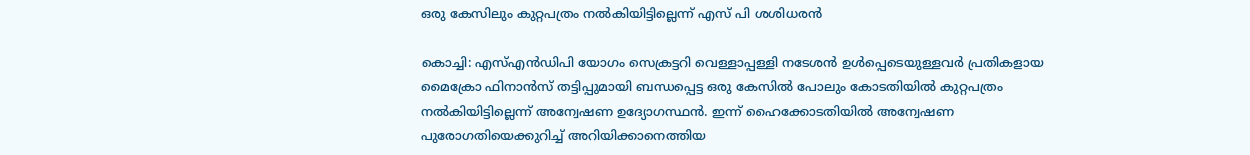ഒരു കേസിലും കുറ്റപത്രം നൽകിയിട്ടില്ലെന്ന് എസ് പി ശശിധരൻ

കൊച്ചി: എസ്എൻഡിപി യോഗം സെക്രട്ടറി വെള്ളാപ്പള്ളി നടേശൻ ഉൾപ്പെടെയുള്ളവർ പ്രതികളായ മൈക്രോ ഫിനാൻസ് തട്ടിപ്പുമായി ബന്ധപ്പെട്ട ഒരു കേസിൽ പോലും കോടതിയിൽ കുറ്റപത്രം നൽകിയിട്ടില്ലെന്ന് അന്വേഷണ ഉദ്യോഗസ്ഥൻ. ഇന്ന് ഹൈക്കോടതിയിൽ അന്വേഷണ പുരോഗതിയെക്കുറിച്ച് അറിയിക്കാനെത്തിയ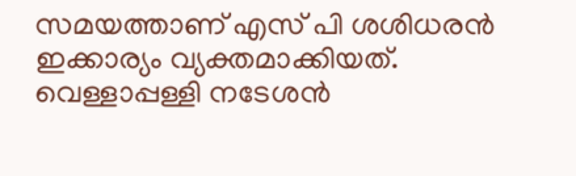സമയത്താണ് എസ് പി ശശിധരൻ ഇക്കാര്യം വ്യക്തമാക്കിയത്. വെള്ളാപ്പള്ളി നടേശൻ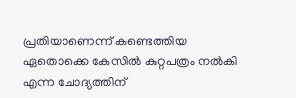പ്രതിയാണെന്ന് കണ്ടെത്തിയ ഏതൊക്കെ കേസില്‍ കുറ്റപത്രം നല്‍കി എന്ന ചോദ്യത്തിന്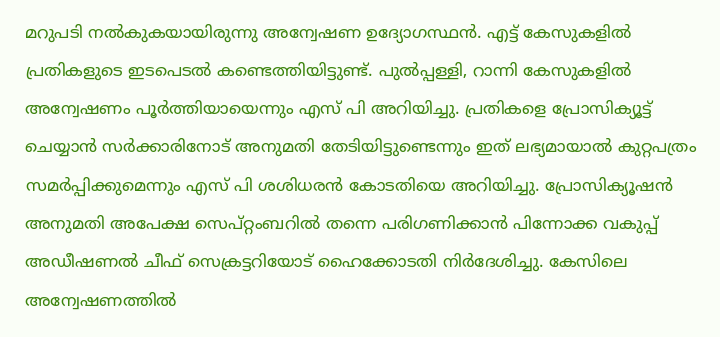മറുപടി നൽകുകയായിരുന്നു അന്വേഷണ ഉദ്യോഗസ്ഥൻ. എട്ട് കേസുകളില്‍ പ്രതികളുടെ ഇടപെടല്‍ കണ്ടെത്തിയിട്ടുണ്ട്. പുൽപ്പള്ളി, റാന്നി കേസുകളിൽ അന്വേഷണം പൂ‍ർത്തിയായെന്നും എസ് പി അറിയിച്ചു. പ്രതികളെ പ്രോസിക്യൂട്ട് ചെയ്യാന്‍ സര്‍ക്കാരിനോട് അനുമതി തേടിയിട്ടുണ്ടെന്നും ഇത് ലഭ്യമായാൽ കുറ്റപത്രം സമർപ്പിക്കുമെന്നും എസ് പി ശശിധരൻ കോടതിയെ അറിയിച്ചു. പ്രോസിക്യൂഷന്‍ അനുമതി അപേക്ഷ സെപ്റ്റംബറിൽ തന്നെ പരിഗണിക്കാന്‍ പിന്നോക്ക വകുപ്പ് അഡീഷണല്‍ ചീഫ് സെക്രട്ടറിയോട് ഹൈക്കോടതി നിർദേശിച്ചു. കേസിലെ അന്വേഷണത്തിൽ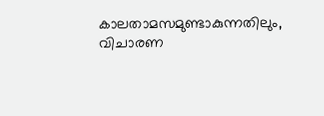കാലതാമസമുണ്ടാകുന്നതിലും, വിചാരണ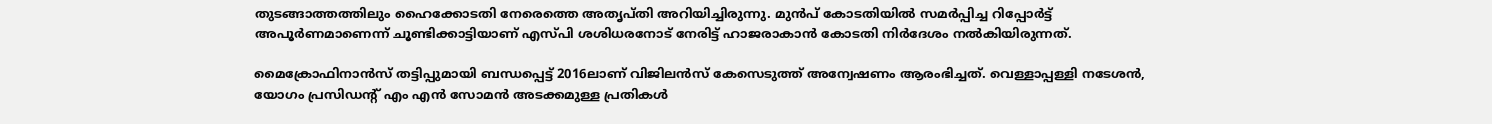തുടങ്ങാത്തത്തിലും ഹൈക്കോടതി നേരെത്തെ അതൃപ്തി അറിയിച്ചിരുന്നു. മുൻപ് കോടതിയിൽ സമർപ്പിച്ച റിപ്പോർട്ട് അപൂർണമാണെന്ന് ചൂണ്ടിക്കാട്ടിയാണ് എസ്പി ശശിധരനോട് നേരിട്ട് ഹാജരാകാൻ കോടതി നിർദേശം നൽകിയിരുന്നത്.

മൈക്രോഫിനാൻസ് തട്ടിപ്പുമായി ബന്ധപ്പെട്ട് 2016ലാണ് വിജിലൻസ് കേസെടുത്ത് അന്വേഷണം ആരംഭിച്ചത്. വെള്ളാപ്പള്ളി നടേശൻ, യോഗം പ്രസിഡന്‍റ് എം എൻ സോമൻ അടക്കമുള്ള പ്രതികൾ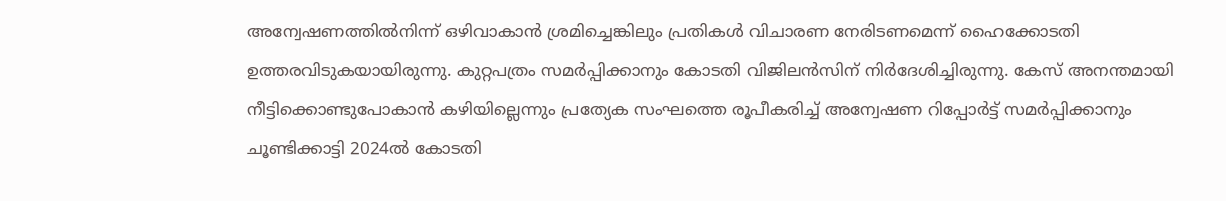അന്വേഷണത്തിൽനിന്ന് ഒഴിവാകാൻ ശ്രമിച്ചെങ്കിലും പ്രതികൾ വിചാരണ നേരിടണമെന്ന് ഹൈക്കോടതി ഉത്തരവിടുകയായിരുന്നു. കുറ്റപത്രം സമർപ്പിക്കാനും കോടതി വിജിലൻസിന് നിർദേശിച്ചിരുന്നു. കേസ് അനന്തമായി നീട്ടിക്കൊണ്ടുപോകാൻ കഴിയില്ലെന്നും പ്രത്യേക സംഘത്തെ രൂപീകരിച്ച് അന്വേഷണ റിപ്പോർട്ട് സമർപ്പിക്കാനും ചൂണ്ടിക്കാട്ടി 2024ൽ കോടതി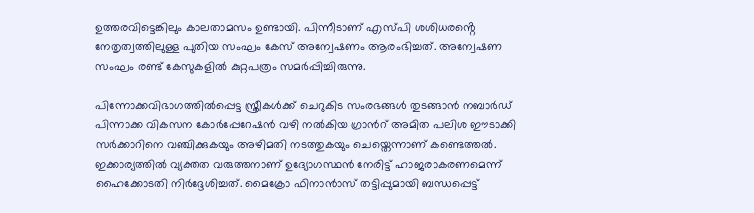ഉത്തരവിട്ടെങ്കിലും കാലതാമസം ഉണ്ടായി. പിന്നീടാണ് എസ്പി ശശിധരൻ്റെ നേതൃത്വത്തിലുള്ള പുതിയ സംഘം കേസ് അന്വേഷണം ആരംഭിച്ചത്. അന്വേഷണ സംഘം രണ്ട് കേസുകളിൽ കുറ്റപത്രം സമർപ്പിച്ചിരുന്നു.

പിന്നോക്കവിഭാഗത്തിൽപ്പെട്ട സ്ത്രീകൾക്ക് ചെറുകിട സംരഭങ്ങൾ തുടങ്ങാൻ നബാർ‍ഡ് പിന്നാക്ക വികസന കോർപ്പേറേഷൻ വഴി നൽകിയ ഗ്രാൻറ് അമിത പലിശ ഈടാക്കി സർക്കാറിനെ വഞ്ചിക്കുകയും അഴിമതി നടത്തുകയും ചെയ്തെന്നാണ് കണ്ടെത്തൽ. ഇക്കാര്യത്തിൽ വ്യക്തത വരുത്തനാണ് ഉദ്യോഗസ്ഥൻ നേരിട്ട് ഹാജരാകരണമെന്ന് ഹൈക്കോടതി നിർദ്ദേശിച്ചത്. മൈക്രോ ഫിനാൻാസ് തട്ടിപ്പുമായി ബന്ധപ്പെട്ട്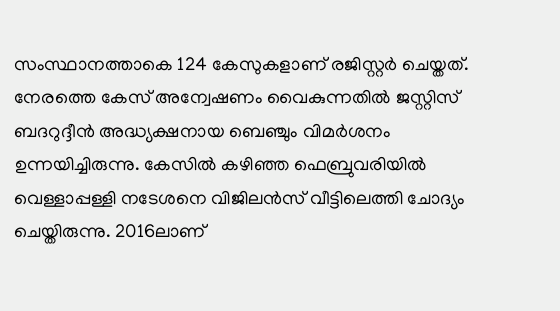സംസ്ഥാനത്താകെ 124 കേസുകളാണ് രജിസ്റ്റർ ചെയ്തത്. നേരത്തെ കേസ് അന്വേഷണം വൈകുന്നതിൽ ജസ്റ്റിസ് ബദറുദ്ദീൻ അദ്ധ്യക്ഷനായ ബെഞ്ചും വിമർശനം ഉന്നയിച്ചിരുന്നു. കേസിൽ കഴിഞ്ഞ ഫെബ്രുവരിയിൽ വെള്ളാപ്പള്ളി നടേശനെ വിജിലൻസ് വീട്ടിലെത്തി ചോദ്യം ചെയ്തിരുന്നു. 2016ലാണ്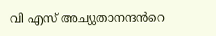വി എസ് അച്യുതാനന്ദൻറെ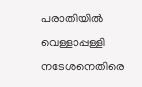പരാതിയിൽ വെള്ളാപ്പള്ളി നടേശനെതിരെ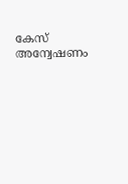കേസ് അന്വേഷണം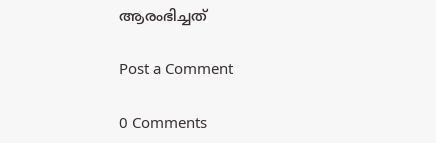ആരംഭിച്ചത്

Post a Comment

0 Comments